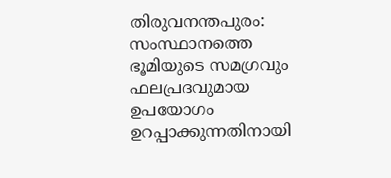തിരുവനന്തപുരം: സംസ്ഥാനത്തെ ഭൂമിയുടെ സമഗ്രവും ഫലപ്രദവുമായ ഉപയോഗം ഉറപ്പാക്കുന്നതിനായി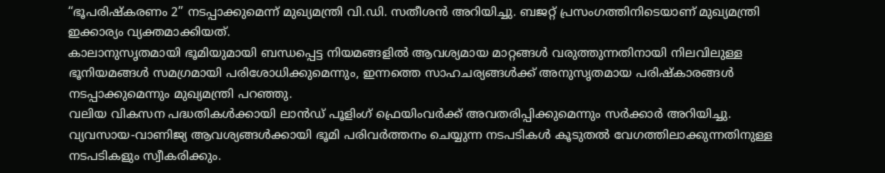“ഭൂപരിഷ്കരണം 2” നടപ്പാക്കുമെന്ന് മുഖ്യമന്ത്രി വി.ഡി. സതീശൻ അറിയിച്ചു. ബജറ്റ് പ്രസംഗത്തിനിടെയാണ് മുഖ്യമന്ത്രി ഇക്കാര്യം വ്യക്തമാക്കിയത്.
കാലാനുസൃതമായി ഭൂമിയുമായി ബന്ധപ്പെട്ട നിയമങ്ങളിൽ ആവശ്യമായ മാറ്റങ്ങൾ വരുത്തുന്നതിനായി നിലവിലുള്ള ഭൂനിയമങ്ങൾ സമഗ്രമായി പരിശോധിക്കുമെന്നും, ഇന്നത്തെ സാഹചര്യങ്ങൾക്ക് അനുസൃതമായ പരിഷ്കാരങ്ങൾ നടപ്പാക്കുമെന്നും മുഖ്യമന്ത്രി പറഞ്ഞു.
വലിയ വികസന പദ്ധതികൾക്കായി ലാൻഡ് പൂളിംഗ് ഫ്രെയിംവർക്ക് അവതരിപ്പിക്കുമെന്നും സർക്കാർ അറിയിച്ചു. വ്യവസായ-വാണിജ്യ ആവശ്യങ്ങൾക്കായി ഭൂമി പരിവർത്തനം ചെയ്യുന്ന നടപടികൾ കൂടുതൽ വേഗത്തിലാക്കുന്നതിനുള്ള നടപടികളും സ്വീകരിക്കും.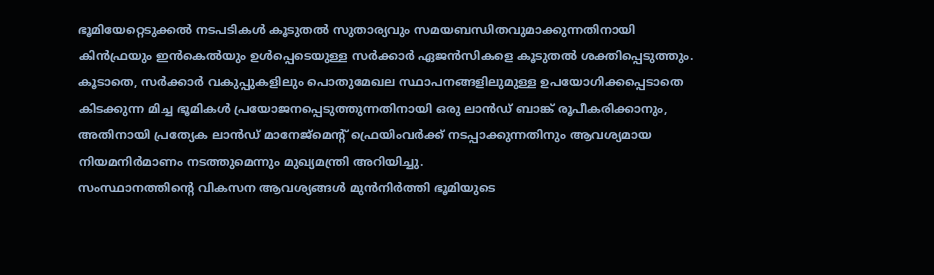ഭൂമിയേറ്റെടുക്കൽ നടപടികൾ കൂടുതൽ സുതാര്യവും സമയബന്ധിതവുമാക്കുന്നതിനായി കിൻഫ്രയും ഇൻകെൽയും ഉൾപ്പെടെയുള്ള സർക്കാർ ഏജൻസികളെ കൂടുതൽ ശക്തിപ്പെടുത്തും.
കൂടാതെ, സർക്കാർ വകുപ്പുകളിലും പൊതുമേഖല സ്ഥാപനങ്ങളിലുമുള്ള ഉപയോഗിക്കപ്പെടാതെ കിടക്കുന്ന മിച്ച ഭൂമികൾ പ്രയോജനപ്പെടുത്തുന്നതിനായി ഒരു ലാൻഡ് ബാങ്ക് രൂപീകരിക്കാനും, അതിനായി പ്രത്യേക ലാൻഡ് മാനേജ്മെന്റ് ഫ്രെയിംവർക്ക് നടപ്പാക്കുന്നതിനും ആവശ്യമായ നിയമനിർമാണം നടത്തുമെന്നും മുഖ്യമന്ത്രി അറിയിച്ചു.
സംസ്ഥാനത്തിന്റെ വികസന ആവശ്യങ്ങൾ മുൻനിർത്തി ഭൂമിയുടെ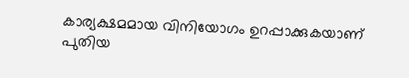കാര്യക്ഷമമായ വിനിയോഗം ഉറപ്പാക്കുകയാണ് പുതിയ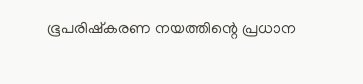ഭൂപരിഷ്കരണ നയത്തിന്റെ പ്രധാന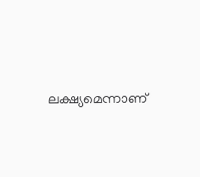ലക്ഷ്യമെന്നാണ്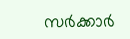സർക്കാർ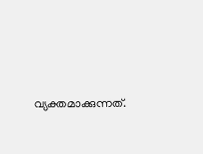വ്യക്തമാക്കുന്നത്.